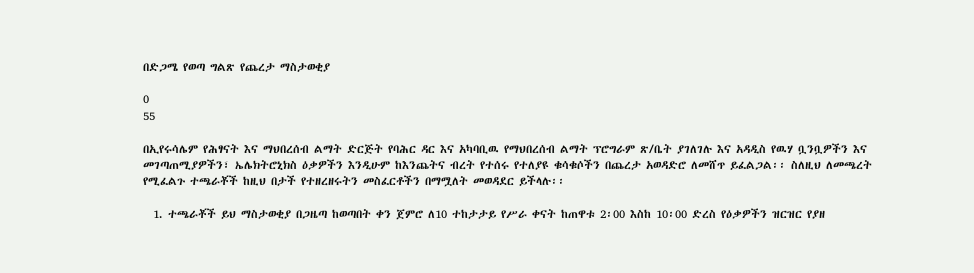በድጋሜ የወጣ ግልጽ የጨረታ ማስታወቂያ

0
55

በኢየሩሳሌም የሕፃናት እና ማህበረሰብ ልማት ድርጅት የባሕር ዳር እና አካባቢዉ የማህበረሰብ ልማት ፕሮግራም ጽ/ቤት ያገለገሉ እና አዳዲስ የዉሃ ቧንቧዎችን እና መገጣጠሚያዎችን፣ ኤሌክትሮኒክስ ዕቃዎችን እንዲሁም ከእንጨትና ብረት የተሰሩ የተለያዩ ቁሳቁሶችን በጨረታ አወዳድሮ ለመሸጥ ይፈልጋል፡፡ ስለዚህ ለመጫረት የሚፈልጉ ተጫራቾች ከዚህ በታች የተዘረዘሩትን መስፈርቶችን በማሟለት መወዳደር ይችላሉ፡፡

  1. ተጫራቾች ይህ ማስታወቂያ በጋዜጣ ከወጣበት ቀን ጀምሮ ለ10 ተከታታይ የሥራ ቀናት ከጠዋቱ 2፡00 እስከ 10፡00 ድረስ የዕቃዎችን ዝርዝር የያዘ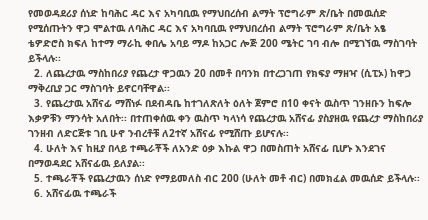የመወዳደሪያ ሰነድ ከባሕር ዳር እና አካባቢዉ የማህበረሰብ ልማት ፕሮግራም ጽ/ቤት በመዉሰድ የሚሰጡትን ዋጋ ሞልተዉ ለባሕር ዳር እና አካባቢዉ የማህበረሰብ ልማት ፕሮግራም ጽ/ቤት አፄ ቴዎድሮስ ክፍለ ከተማ ማራኪ ቀበሌ አባይ ማዶ ከአጋር ሎጅ 200 ሜትር ገባ ብሎ በሚገኘዉ ማስገባት ይችላሉ፡፡
  2. ለጨረታዉ ማስከበሪያ የጨረታ ዋጋዉን 20 በመቶ በባንክ በተረጋገጠ የክፍያ ማዘዣ (ሲፒኦ) ከዋጋ ማቅረቢያ ጋር ማስገባት ይኖርባቸዋል፡፡
  3. የጨረታዉ አሸናፊ ማሸነፉ በደብዳቤ ከተገለጽለት ዕለት ጀምሮ በ10 ቀናት ዉስጥ ገንዘቡን ከፍሎ እቃዎቹን ማንሳት አለበት፡፡ በተጠቀሰዉ ቀን ዉስጥ ካላነሳ የጨረታዉ አሸናፊ ያስያዘዉ የጨረታ ማስከበሪያ ገንዘብ ለድርጅቱ ገቢ ሁኖ ንብረቶቹ ለ2ተኛ አሸናፊ የሚሸጡ ይሆናሉ፡፡
  4. ሁለት እና ከዚያ በላይ ተጫራቾች ለአንድ ዕቃ እኩል ዋጋ በመስጠት አሸናፊ ቢሆኑ እንደገና በማወዳደር አሸናፊዉ ይለያል፡፡
  5. ተጫራቾች የጨረታዉን ሰነድ የማይመለስ ብር 200 (ሁለት መቶ ብር) በመክፈል መዉሰድ ይችላሉ፡፡
  6. አሸናፊዉ ተጫራች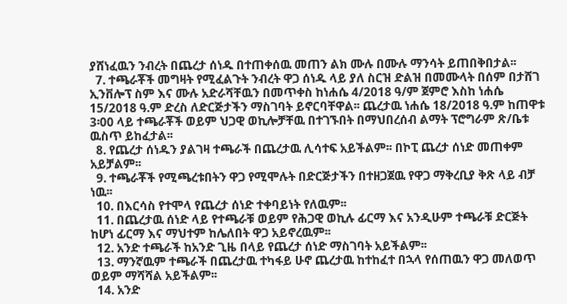ያሸነፈዉን ንብረት በጨረታ ሰነዱ በተጠቀሰዉ መጠን ልክ ሙሉ በሙሉ ማንሳት ይጠበቅበታል፡፡
  7. ተጫራቾች መግዛት የሚፈልጉት ንብረት ዋጋ ሰነዱ ላይ ያለ ስርዝ ድልዝ በመሙላት በሰም በታሸገ ኢንቨሎፕ ስም እና ሙሉ አድራሻቸዉን በመጥቀስ ከነሐሴ 4/2018 ዓ/ም ጀምሮ እስከ ነሐሴ 15/2018 ዓ.ም ድረስ ለድርጅታችን ማስገባት ይኖርባቸዋል፡፡ ጨረታዉ ነሐሴ 18/2018 ዓ.ም ከጠዋቱ  3፡00 ላይ ተጫራቾች ወይም ህጋዊ ወኪሎቻቸዉ በተገኙበት በማህበረሰብ ልማት ፕሮግራም ጽ/ቤቱ ዉስጥ ይከፈታል፡፡
  8. የጨረታ ሰነዱን ያልገዛ ተጫራች በጨረታዉ ሊሳተፍ አይችልም፡፡ በኮፒ ጨረታ ሰነድ መጠቀም አይቻልም፡፡
  9. ተጫራቾች የሚጫረቱበትን ዋጋ የሚሞሉት በድርጅታችን በተዘጋጀዉ የዋጋ ማቅረቢያ ቅጽ ላይ ብቻ ነዉ፡፡
  10. በእርሳስ የተሞላ የጨረታ ሰነድ ተቀባይነት የለዉም፡፡
  11. በጨረታዉ ሰነድ ላይ የተጫራቹ ወይም የሕጋዊ ወኪሉ ፊርማ እና አንዲሁም ተጫራቹ ድርጅት ከሆነ ፊርማ እና ማህተም ከሌለበት ዋጋ አይኖረዉም፡፡
  12. አንድ ተጫራች ከአንድ ጊዜ በላይ የጨረታ ሰነድ ማስገባት አይችልም፡፡
  13. ማንኛዉም ተጫራች በጨረታዉ ተካፋይ ሁኖ ጨረታዉ ከተከፈተ በኋላ የሰጠዉን ዋጋ መለወጥ ወይም ማሻሻል አይችልም፡፡
  14. አንድ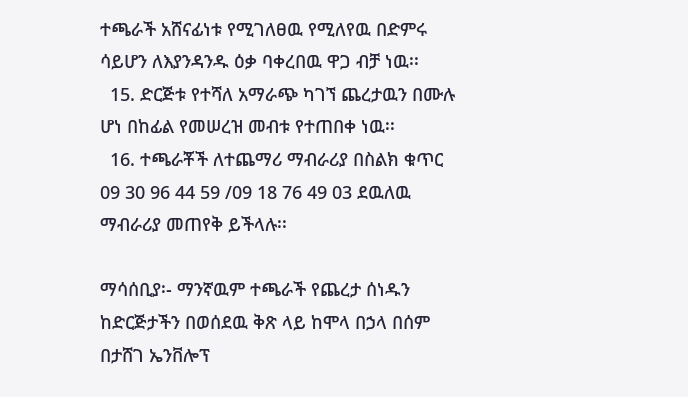ተጫራች አሸናፊነቱ የሚገለፀዉ የሚለየዉ በድምሩ ሳይሆን ለእያንዳንዱ ዕቃ ባቀረበዉ ዋጋ ብቻ ነዉ፡፡
  15. ድርጅቱ የተሻለ አማራጭ ካገኘ ጨረታዉን በሙሉ ሆነ በከፊል የመሠረዝ መብቱ የተጠበቀ ነዉ፡፡
  16. ተጫራቾች ለተጨማሪ ማብራሪያ በስልክ ቁጥር 09 30 96 44 59 /09 18 76 49 03 ደዉለዉ ማብራሪያ መጠየቅ ይችላሉ፡፡

ማሳሰቢያ፡- ማንኛዉም ተጫራች የጨረታ ሰነዱን ከድርጅታችን በወሰደዉ ቅጽ ላይ ከሞላ በኃላ በሰም በታሸገ ኤንቨሎፕ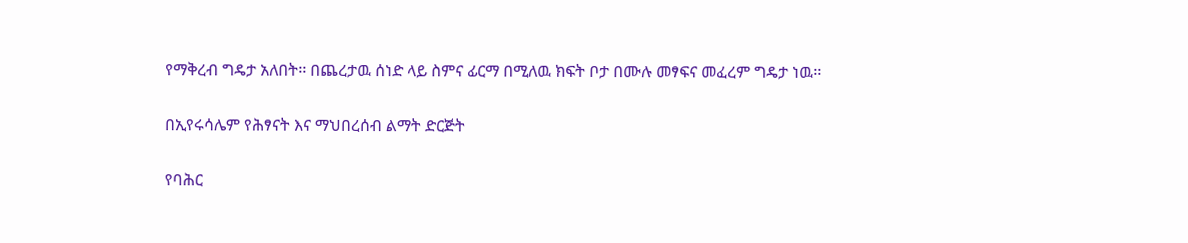የማቅረብ ግዴታ አለበት፡፡ በጨረታዉ ሰነድ ላይ ስምና ፊርማ በሚለዉ ክፍት ቦታ በሙሉ መፃፍና መፈረም ግዴታ ነዉ፡፡

በኢየሩሳሌም የሕፃናት እና ማህበረሰብ ልማት ድርጅት

የባሕር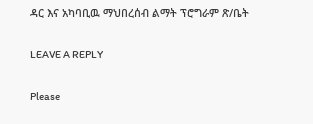ዳር እና አካባቢዉ ማህበረሰብ ልማት ፕሮግራም ጽ/ቤት

LEAVE A REPLY

Please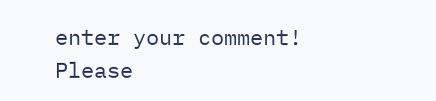enter your comment!
Please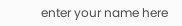enter your name here